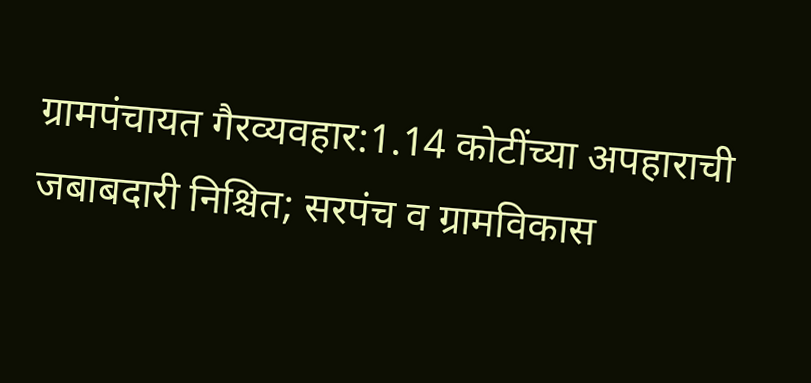ग्रामपंचायत गैरव्यवहार:1.14 कोटींच्या अपहाराची जबाबदारी निश्चित; सरपंच व ग्रामविकास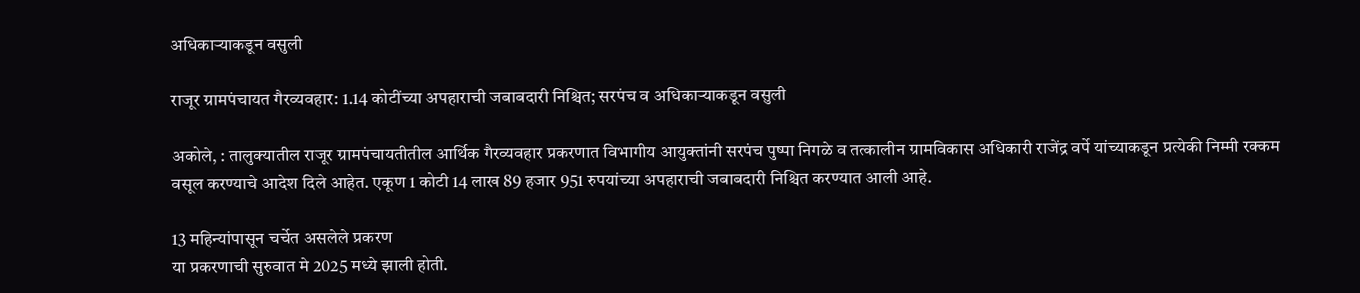अधिकाऱ्याकडून वसुली

राजूर ग्रामपंचायत गैरव्यवहार: 1.14 कोटींच्या अपहाराची जबाबदारी निश्चित; सरपंच व अधिकाऱ्याकडून वसुली

अकोले, : तालुक्यातील राजूर ग्रामपंचायतीतील आर्थिक गैरव्यवहार प्रकरणात विभागीय आयुक्तांनी सरपंच पुष्पा निगळे व तत्कालीन ग्रामविकास अधिकारी राजेंद्र वर्पे यांच्याकडून प्रत्येकी निम्मी रक्कम वसूल करण्याचे आदेश दिले आहेत. एकूण 1 कोटी 14 लाख 89 हजार 951 रुपयांच्या अपहाराची जबाबदारी निश्चित करण्यात आली आहे.

13 महिन्यांपासून चर्चेत असलेले प्रकरण
या प्रकरणाची सुरुवात मे 2025 मध्ये झाली होती.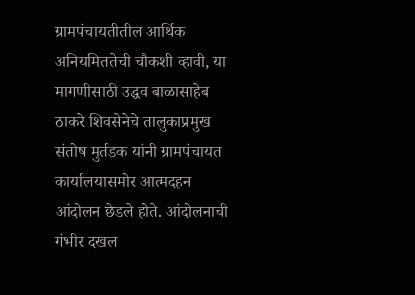ग्रामपंचायतीतील आर्थिक अनियमिततेची चौकशी व्हावी, या मागणीसाठी उद्धव बाळासाहेब ठाकरे शिवसेनेचे तालुकाप्रमुख संतोष मुर्तडक यांनी ग्रामपंचायत कार्यालयासमोर आत्मदहन आंदोलन छेडले होते. आंदोलनाची गंभीर दखल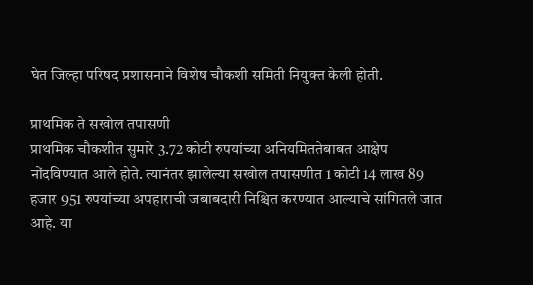घेत जिल्हा परिषद प्रशासनाने विशेष चौकशी समिती नियुक्त केली होती.

प्राथमिक ते सखोल तपासणी
प्राथमिक चौकशीत सुमारे 3.72 कोटी रुपयांच्या अनियमिततेबाबत आक्षेप नोंदविण्यात आले होते. त्यानंतर झालेल्या सखोल तपासणीत 1 कोटी 14 लाख 89 हजार 951 रुपयांच्या अपहाराची जबाबदारी निश्चित करण्यात आल्याचे सांगितले जात आहे. या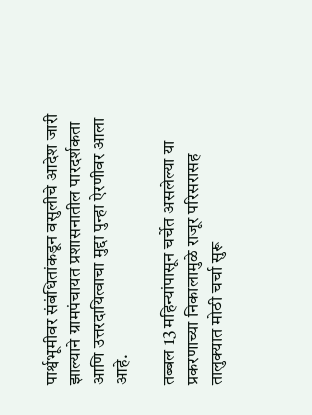पार्श्वभूमीवर संबंधितांकडून वसुलीचे आदेश जारी झाल्याने ग्रामपंचायत प्रशासनातील पारदर्शकता आणि उत्तरदायित्वाचा मुद्दा पुन्हा ऐरणीवर आला आहे.

तब्बल 13 महिन्यांपासून चर्चेत असलेल्या या प्रकरणाच्या निकालामुळे राजूर परिसरासह तालुक्यात मोठी चर्चा सुरू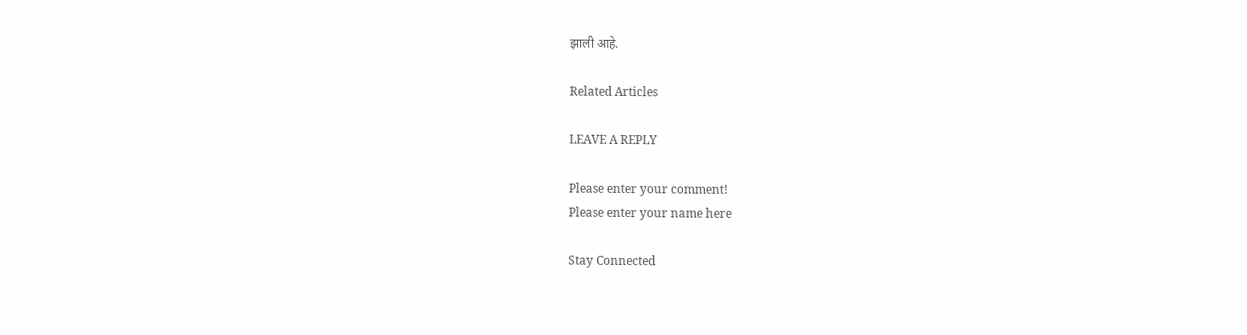झाली आहे.

Related Articles

LEAVE A REPLY

Please enter your comment!
Please enter your name here

Stay Connected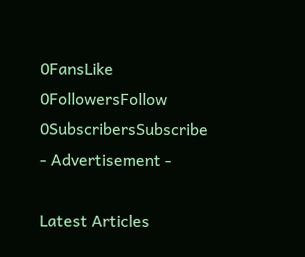0FansLike
0FollowersFollow
0SubscribersSubscribe
- Advertisement -

Latest Articles